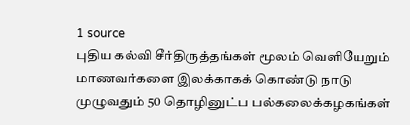1 source
புதிய கல்வி சீர்திருத்தங்கள் மூலம் வெளியேறும் மாணவர்களை இலக்காகக் கொண்டு நாடு முழுவதும் 50 தொழினுட்ப பல்கலைக்கழகங்கள்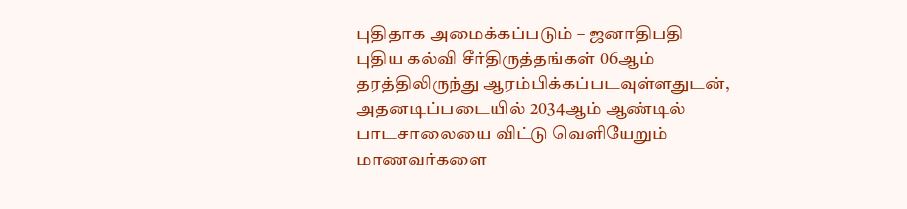புதிதாக அமைக்கப்படும் – ஜனாதிபதி
புதிய கல்வி சீர்திருத்தங்கள் 06ஆம் தரத்திலிருந்து ஆரம்பிக்கப்படவுள்ளதுடன், அதனடிப்படையில் 2034ஆம் ஆண்டில் பாடசாலையை விட்டு வெளியேறும் மாணவர்களை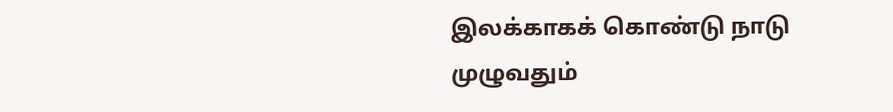இலக்காகக் கொண்டு நாடு முழுவதும்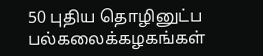50 புதிய தொழினுட்ப பல்கலைக்கழகங்கள்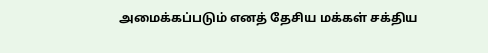அமைக்கப்படும் எனத் தேசிய மக்கள் சக்திய